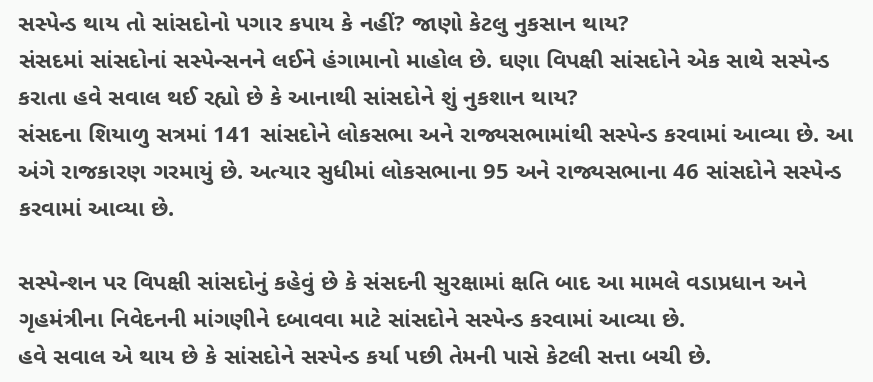સસ્પેન્ડ થાય તો સાંસદોનો પગાર કપાય કે નહીં? જાણો કેટલુ નુકસાન થાય?
સંસદમાં સાંસદોનાં સસ્પેન્સનને લઈને હંગામાનો માહોલ છે. ઘણા વિપક્ષી સાંસદોને એક સાથે સસ્પેન્ડ કરાતા હવે સવાલ થઈ રહ્યો છે કે આનાથી સાંસદોને શું નુકશાન થાય?
સંસદના શિયાળુ સત્રમાં 141 સાંસદોને લોકસભા અને રાજ્યસભામાંથી સસ્પેન્ડ કરવામાં આવ્યા છે. આ અંગે રાજકારણ ગરમાયું છે. અત્યાર સુધીમાં લોકસભાના 95 અને રાજ્યસભાના 46 સાંસદોને સસ્પેન્ડ કરવામાં આવ્યા છે.

સસ્પેન્શન પર વિપક્ષી સાંસદોનું કહેવું છે કે સંસદની સુરક્ષામાં ક્ષતિ બાદ આ મામલે વડાપ્રધાન અને ગૃહમંત્રીના નિવેદનની માંગણીને દબાવવા માટે સાંસદોને સસ્પેન્ડ કરવામાં આવ્યા છે.
હવે સવાલ એ થાય છે કે સાંસદોને સસ્પેન્ડ કર્યા પછી તેમની પાસે કેટલી સત્તા બચી છે.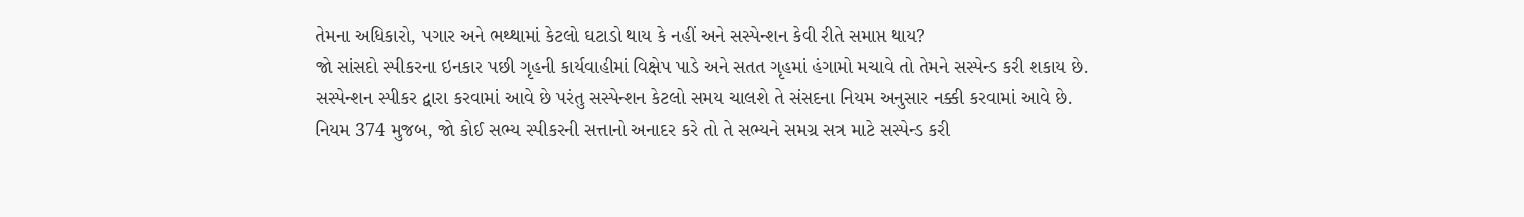તેમના અધિકારો, પગાર અને ભથ્થામાં કેટલો ઘટાડો થાય કે નહીં અને સસ્પેન્શન કેવી રીતે સમાપ્ત થાય?
જો સાંસદો સ્પીકરના ઇનકાર પછી ગૃહની કાર્યવાહીમાં વિક્ષેપ પાડે અને સતત ગૃહમાં હંગામો મચાવે તો તેમને સસ્પેન્ડ કરી શકાય છે. સસ્પેન્શન સ્પીકર દ્વારા કરવામાં આવે છે પરંતુ સસ્પેન્શન કેટલો સમય ચાલશે તે સંસદના નિયમ અનુસાર નક્કી કરવામાં આવે છે.
નિયમ 374 મુજબ, જો કોઈ સભ્ય સ્પીકરની સત્તાનો અનાદર કરે તો તે સભ્યને સમગ્ર સત્ર માટે સસ્પેન્ડ કરી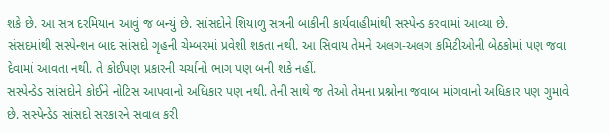શકે છે. આ સત્ર દરમિયાન આવું જ બન્યું છે. સાંસદોને શિયાળુ સત્રની બાકીની કાર્યવાહીમાંથી સસ્પેન્ડ કરવામાં આવ્યા છે.
સંસદમાંથી સસ્પેન્શન બાદ સાંસદો ગૃહની ચેમ્બરમાં પ્રવેશી શકતા નથી. આ સિવાય તેમને અલગ-અલગ કમિટીઓની બેઠકોમાં પણ જવા દેવામાં આવતા નથી. તે કોઈપણ પ્રકારની ચર્ચાનો ભાગ પણ બની શકે નહીં.
સસ્પેન્ડેડ સાંસદોને કોઈને નોટિસ આપવાનો અધિકાર પણ નથી. તેની સાથે જ તેઓ તેમના પ્રશ્નોના જવાબ માંગવાનો અધિકાર પણ ગુમાવે છે. સસ્પેન્ડેડ સાંસદો સરકારને સવાલ કરી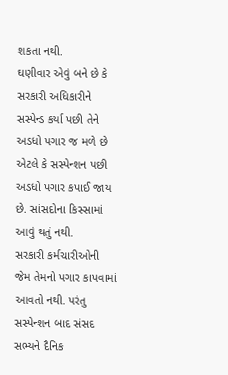શકતા નથી.
ઘણીવાર એવું બને છે કે સરકારી અધિકારીને સસ્પેન્ડ કર્યા પછી તેને અડધો પગાર જ મળે છે એટલે કે સસ્પેન્શન પછી અડધો પગાર કપાઈ જાય છે. સાંસદોના કિસ્સામાં આવું થતું નથી.
સરકારી કર્મચારીઓની જેમ તેમનો પગાર કાપવામાં આવતો નથી. પરંતુ સસ્પેન્શન બાદ સંસદ સભ્યને દૈનિક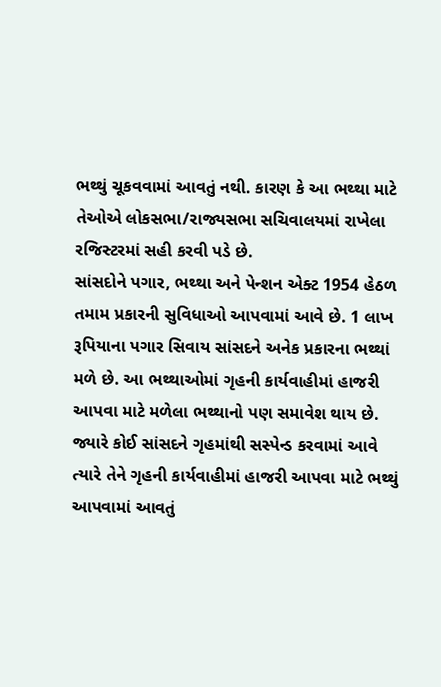ભથ્થું ચૂકવવામાં આવતું નથી. કારણ કે આ ભથ્થા માટે તેઓએ લોકસભા/રાજ્યસભા સચિવાલયમાં રાખેલા રજિસ્ટરમાં સહી કરવી પડે છે.
સાંસદોને પગાર, ભથ્થા અને પેન્શન એક્ટ 1954 હેઠળ તમામ પ્રકારની સુવિધાઓ આપવામાં આવે છે. 1 લાખ રૂપિયાના પગાર સિવાય સાંસદને અનેક પ્રકારના ભથ્થાં મળે છે. આ ભથ્થાઓમાં ગૃહની કાર્યવાહીમાં હાજરી આપવા માટે મળેલા ભથ્થાનો પણ સમાવેશ થાય છે.
જ્યારે કોઈ સાંસદને ગૃહમાંથી સસ્પેન્ડ કરવામાં આવે ત્યારે તેને ગૃહની કાર્યવાહીમાં હાજરી આપવા માટે ભથ્થું આપવામાં આવતું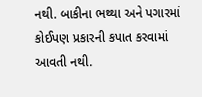નથી. બાકીના ભથ્થા અને પગારમાં કોઈપણ પ્રકારની કપાત કરવામાં આવતી નથી.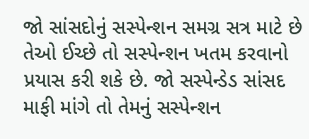જો સાંસદોનું સસ્પેન્શન સમગ્ર સત્ર માટે છે તેઓ ઈચ્છે તો સસ્પેન્શન ખતમ કરવાનો પ્રયાસ કરી શકે છે. જો સસ્પેન્ડેડ સાંસદ માફી માંગે તો તેમનું સસ્પેન્શન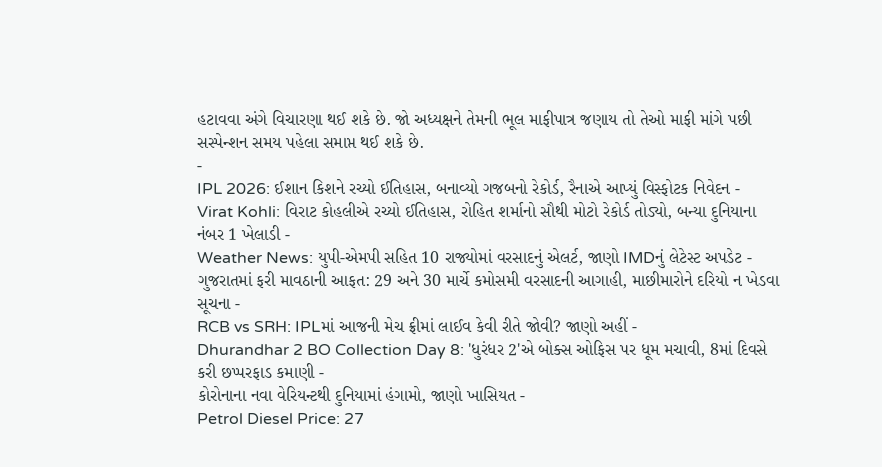હટાવવા અંગે વિચારણા થઈ શકે છે. જો અધ્યક્ષને તેમની ભૂલ માફીપાત્ર જણાય તો તેઓ માફી માંગે પછી સસ્પેન્શન સમય પહેલા સમાપ્ત થઈ શકે છે.
-
IPL 2026: ઈશાન કિશને રચ્યો ઈતિહાસ, બનાવ્યો ગજબનો રેકોર્ડ, રૈનાએ આપ્યું વિસ્ફોટક નિવેદન -
Virat Kohli: વિરાટ કોહલીએ રચ્યો ઈતિહાસ, રોહિત શર્માનો સૌથી મોટો રેકોર્ડ તોડ્યો, બન્યા દુનિયાના નંબર 1 ખેલાડી -
Weather News: યુપી-એમપી સહિત 10 રાજ્યોમાં વરસાદનું એલર્ટ, જાણો IMDનું લેટેસ્ટ અપડેટ -
ગુજરાતમાં ફરી માવઠાની આફત: 29 અને 30 માર્ચે કમોસમી વરસાદની આગાહી, માછીમારોને દરિયો ન ખેડવા સૂચના -
RCB vs SRH: IPLમાં આજની મેચ ફ્રીમાં લાઈવ કેવી રીતે જોવી? જાણો અહીં -
Dhurandhar 2 BO Collection Day 8: 'ધુરંધર 2'એ બોક્સ ઓફિસ પર ધૂમ મચાવી, 8માં દિવસે કરી છપ્પરફાડ કમાણી -
કોરોનાના નવા વેરિયન્ટથી દુનિયામાં હંગામો, જાણો ખાસિયત -
Petrol Diesel Price: 27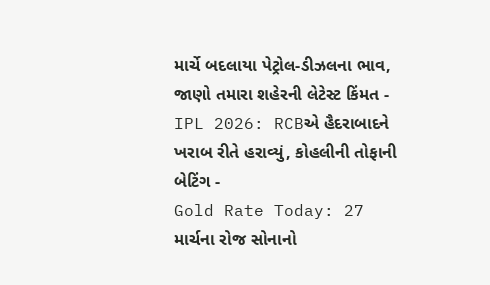માર્ચે બદલાયા પેટ્રોલ-ડીઝલના ભાવ, જાણો તમારા શહેરની લેટેસ્ટ કિંમત -
IPL 2026: RCBએ હૈદરાબાદને ખરાબ રીતે હરાવ્યું, કોહલીની તોફાની બેટિંગ -
Gold Rate Today: 27 માર્ચના રોજ સોનાનો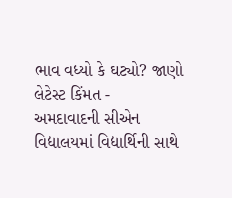ભાવ વધ્યો કે ઘટ્યો? જાણો લેટેસ્ટ કિંમત -
અમદાવાદની સીએન વિદ્યાલયમાં વિદ્યાર્થિની સાથે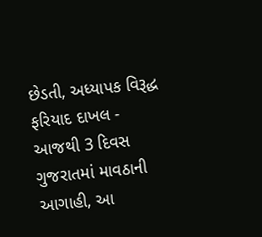છેડતી, અધ્યાપક વિરૂદ્ધ ફરિયાદ દાખલ -
આજથી 3 દિવસ ગુજરાતમાં માવઠાની આગાહી, આ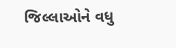જિલ્લાઓને વધુ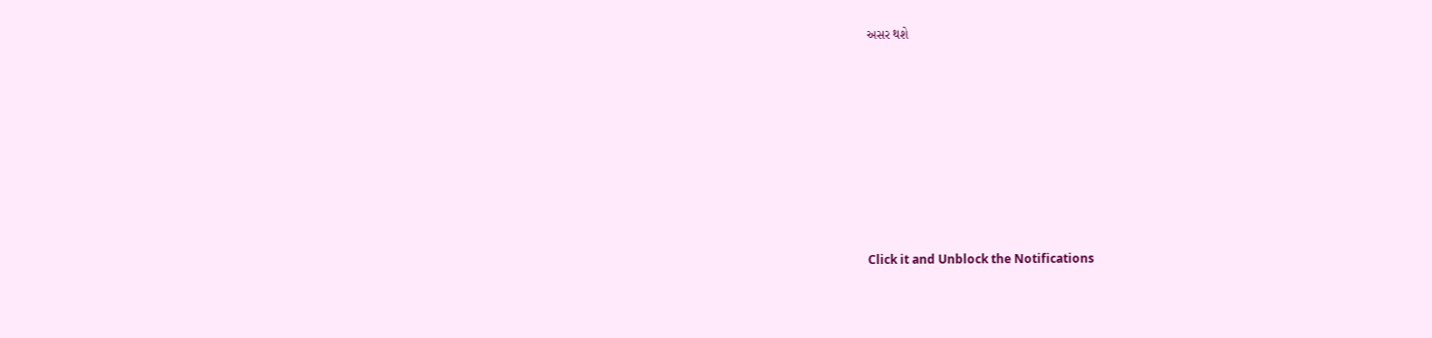અસર થશે











Click it and Unblock the Notifications